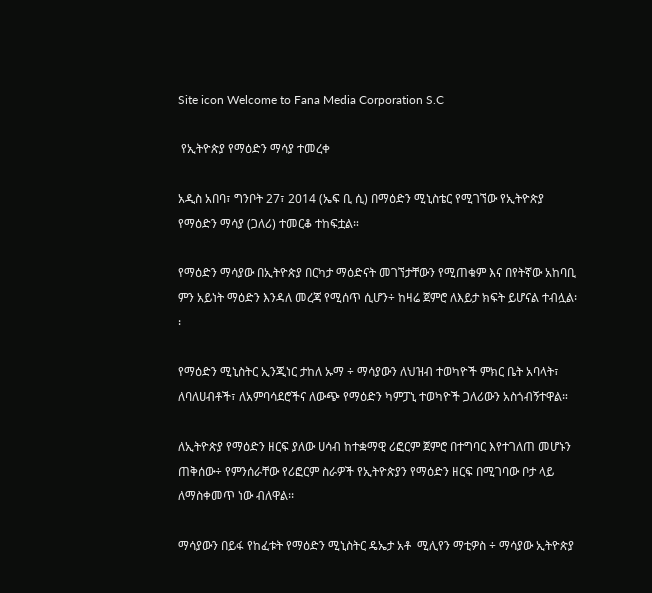Site icon Welcome to Fana Media Corporation S.C

 የኢትዮጵያ የማዕድን ማሳያ ተመረቀ

አዲስ አበባ፣ ግንቦት 27፣ 2014 (ኤፍ ቢ ሲ) በማዕድን ሚኒስቴር የሚገኘው የኢትዮጵያ የማዕድን ማሳያ (ጋለሪ) ተመርቆ ተከፍቷል።

የማዕድን ማሳያው በኢትዮጵያ በርካታ ማዕድናት መገኘታቸውን የሚጠቁም እና በየትኛው አከባቢ ምን አይነት ማዕድን እንዳለ መረጃ የሚሰጥ ሲሆን÷ ከዛሬ ጀምሮ ለእይታ ክፍት ይሆናል ተብሏል፡፡

የማዕድን ሚኒስትር ኢንጂነር ታከለ ኡማ ÷ ማሳያውን ለህዝብ ተወካዮች ምክር ቤት አባላት፣ ለባለሀብቶች፣ ለአምባሳደሮችና ለውጭ የማዕድን ካምፓኒ ተወካዮች ጋለሪውን አስጎብኝተዋል።

ለኢትዮጵያ የማዕድን ዘርፍ ያለው ሀሳብ ከተቋማዊ ሪፎርም ጀምሮ በተግባር እየተገለጠ መሆኑን ጠቅሰው÷ የምንሰራቸው የሪፎርም ስራዎች የኢትዮጵያን የማዕድን ዘርፍ በሚገባው ቦታ ላይ ለማስቀመጥ ነው ብለዋል፡፡

ማሳያውን በይፋ የከፈቱት የማዕድን ሚኒስትር ዴኤታ አቶ  ሚሊየን ማቲዎስ ÷ ማሳያው ኢትዮጵያ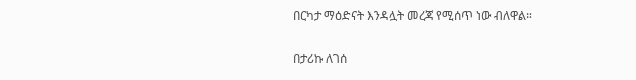በርካታ ማዕድናት እንዳሏት መረጃ የሚሰጥ ነው ብለዋል።

በታሪኩ ለገሰ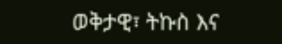ወቅታዊ፣ ትኩስ እና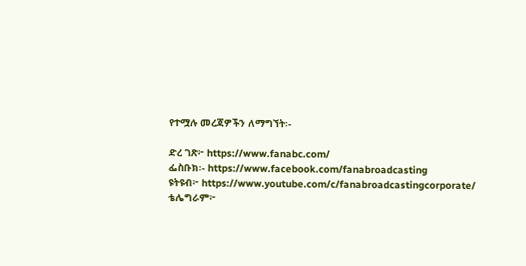የተሟሉ መረጃዎችን ለማግኘት፡-

ድረ ገጽ፦ https://www.fanabc.com/
ፌስቡክ፡- https://www.facebook.com/fanabroadcasting
ዩትዩብ፦ https://www.youtube.com/c/fanabroadcastingcorporate/
ቴሌግራም፦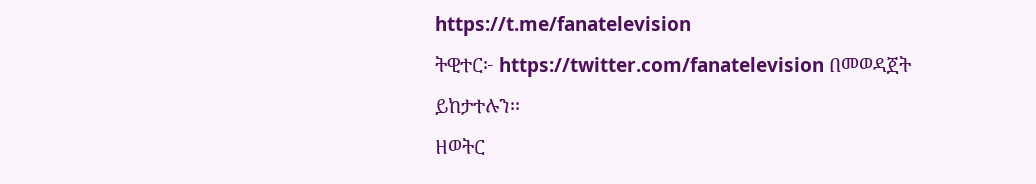https://t.me/fanatelevision
ትዊተር፦ https://twitter.com/fanatelevision በመወዳጀት ይከታተሉን፡፡
ዘወትር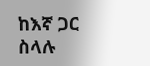ከእኛ ጋር ስላሉ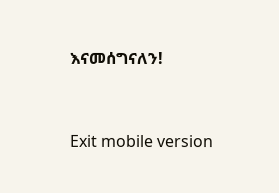እናመሰግናለን!



Exit mobile version